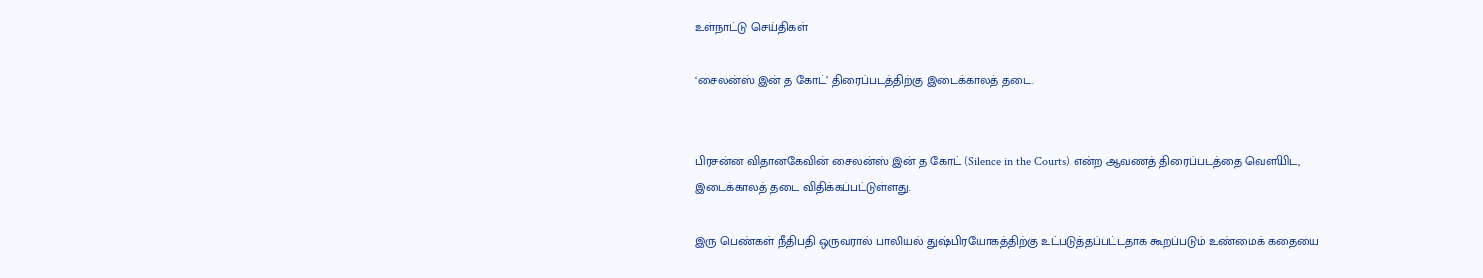உள்நாட்டு செய்திகள்

‘சைலன்ஸ் இன் த கோட்’ திரைப்படத்திற்கு இடைக்காலத் தடை.


பிரசன்ன விதானகேவின் சைலன்ஸ் இன் த கோட் (Silence in the Courts) என்ற ஆவணத் திரைப்படத்தை வௌியிட, இடைக்காலத் தடை விதிக்கப்பட்டுள்ளது.

இரு பெண்கள் நீதிபதி ஒருவரால் பாலியல் துஷ்பிரயோகத்திற்கு உட்படுத்தப்பட்டதாக கூறப்படும் உண்மைக் கதையை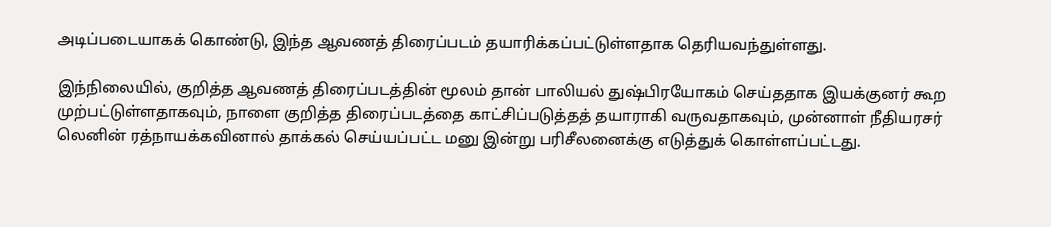அடிப்படையாகக் கொண்டு, இந்த ஆவணத் திரைப்படம் தயாரிக்கப்பட்டுள்ளதாக தெரியவந்துள்ளது.

இந்நிலையில், குறித்த ஆவணத் திரைப்படத்தின் மூலம் தான் பாலியல் துஷ்பிரயோகம் செய்ததாக இயக்குனர் கூற முற்பட்டுள்ளதாகவும், நாளை குறித்த திரைப்படத்தை காட்சிப்படுத்தத் தயாராகி வருவதாகவும், முன்னாள் நீதியரசர் லெனின் ரத்நாயக்கவினால் தாக்கல் செய்யப்பட்ட மனு இன்று பரிசீலனைக்கு எடுத்துக் கொள்ளப்பட்டது.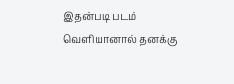இதன்படி படம் வௌியானால் தனக்கு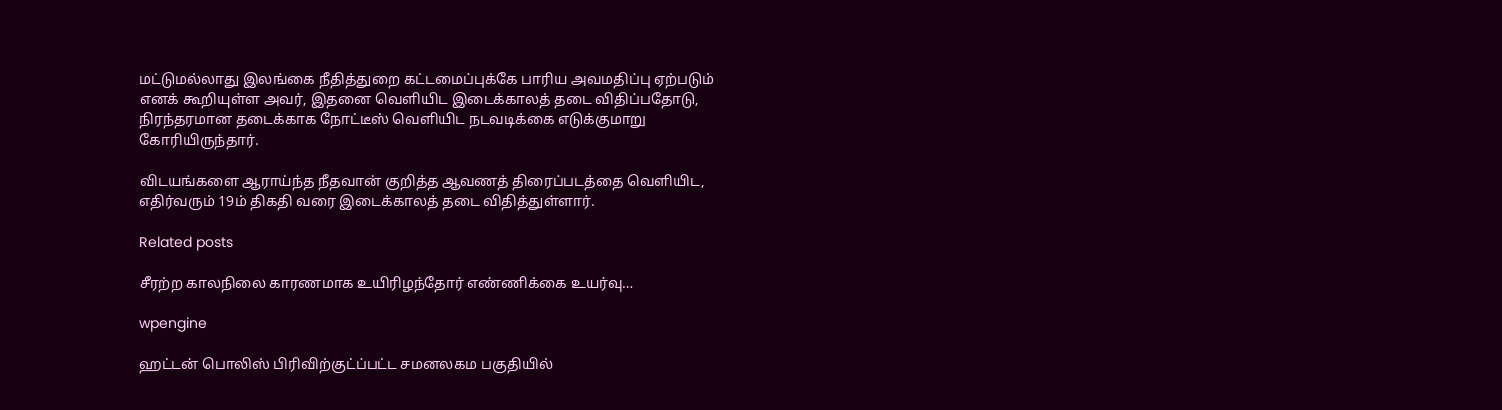மட்டுமல்லாது இலங்கை நீதித்துறை கட்டமைப்புக்கே பாரிய அவமதிப்பு ஏற்படும் எனக் கூறியுள்ள அவர், இதனை வௌியிட இடைக்காலத் தடை விதிப்பதோடு, நிரந்தரமான தடைக்காக நோட்டீஸ் வௌியிட நடவடிக்கை எடுக்குமாறு கோரியிருந்தார்.

விடயங்களை ஆராய்ந்த நீதவான் குறித்த ஆவணத் திரைப்படத்தை வௌியிட, எதிர்வரும் 19ம் திகதி வரை இடைக்காலத் தடை விதித்துள்ளார்.

Related posts

சீரற்ற காலநிலை காரணமாக உயிரிழந்தோர் எண்ணிக்கை உயர்வு…

wpengine

ஹட்டன் பொலிஸ் பிரிவிற்குட்ப்பட்ட சமனலகம பகுதியில்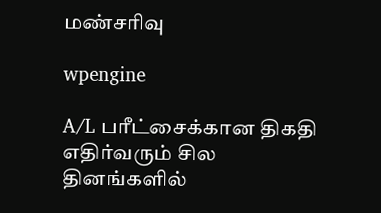மண்சரிவு

wpengine

A/L பரீட்சைக்கான திகதி எதிர்வரும் சில தினங்களில்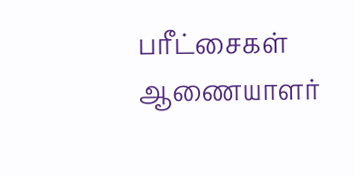பரீட்சைகள் ஆணையாளர்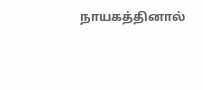நாயகத்தினால்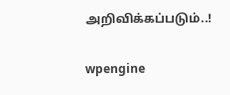அறிவிக்கப்படும்..!

wpengine